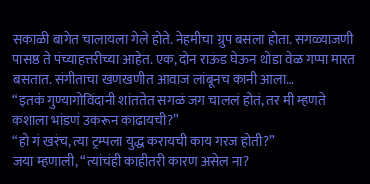सकाळी बागेत चालायला गेले होते. नेहमीचा ग्रुप बसला होता. सगळ्याजणी पासष्ठ ते पंच्याहत्तरीच्या आहेत. एक, दोन राऊंड घेऊन थोडा वेळ गप्पा मारत बसतात. संगीताचा खणखणीत आवाज लांबूनच कानी आला…
“इतकं गुण्यागोविंदानी शांततेत सगळं जग चाललं होतं, तर मी म्हणते कशाला भांडणं उकरून काढायची?”
“हो गं खरंच, त्या ट्रम्पला युद्ध करायची काय गरज होती?”
जया म्हणाली, “त्यांचंही काहीतरी कारण असेल ना?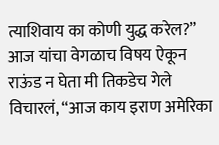त्याशिवाय का कोणी युद्ध करेल?”
आज यांचा वेगळाच विषय ऐकून राऊंड न घेता मी तिकडेच गेले विचारलं, “आज काय इराण अमेरिका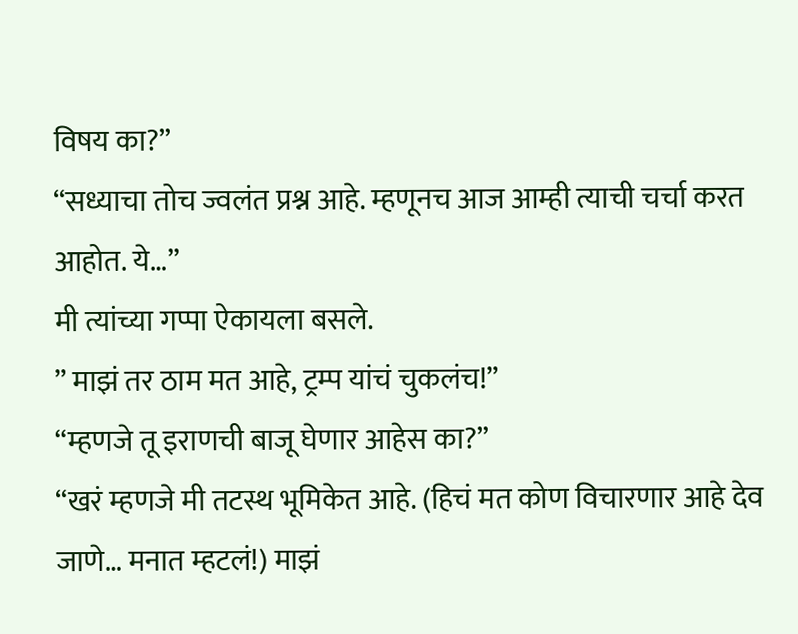विषय का?”
“सध्याचा तोच ज्वलंत प्रश्न आहे. म्हणूनच आज आम्ही त्याची चर्चा करत आहोत. ये…”
मी त्यांच्या गप्पा ऐकायला बसले.
” माझं तर ठाम मत आहे, ट्रम्प यांचं चुकलंच!”
“म्हणजे तू इराणची बाजू घेणार आहेस का?”
“खरं म्हणजे मी तटस्थ भूमिकेत आहे. (हिचं मत कोण विचारणार आहे देव जाणे… मनात म्हटलं!) माझं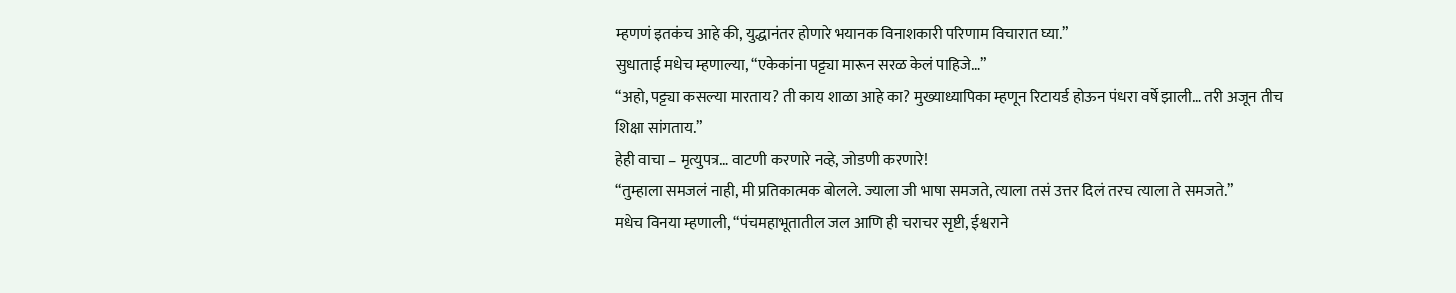म्हणणं इतकंच आहे की, युद्धानंतर होणारे भयानक विनाशकारी परिणाम विचारात घ्या.”
सुधाताई मधेच म्हणाल्या, “एकेकांना पट्ट्या मारून सरळ केलं पाहिजे…”
“अहो, पट्ट्या कसल्या मारताय? ती काय शाळा आहे का? मुख्याध्यापिका म्हणून रिटायर्ड होऊन पंधरा वर्षे झाली… तरी अजून तीच शिक्षा सांगताय.”
हेही वाचा – मृत्युपत्र… वाटणी करणारे नव्हे, जोडणी करणारे!
“तुम्हाला समजलं नाही, मी प्रतिकात्मक बोलले. ज्याला जी भाषा समजते, त्याला तसं उत्तर दिलं तरच त्याला ते समजते.”
मधेच विनया म्हणाली, “पंचमहाभूतातील जल आणि ही चराचर सृष्टी, ईश्वराने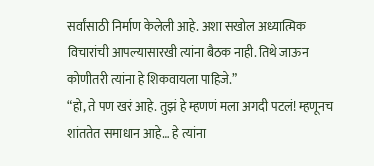सर्वांसाठी निर्माण केलेली आहे. अशा सखोल अध्यात्मिक विचारांची आपल्यासारखी त्यांना बैठक नाही. तिथे जाऊन कोणीतरी त्यांना हे शिकवायला पाहिजे.”
“हो, ते पण खरं आहे. तुझं हे म्हणणं मला अगदी पटलं! म्हणूनच शांततेत समाधान आहे… हे त्यांना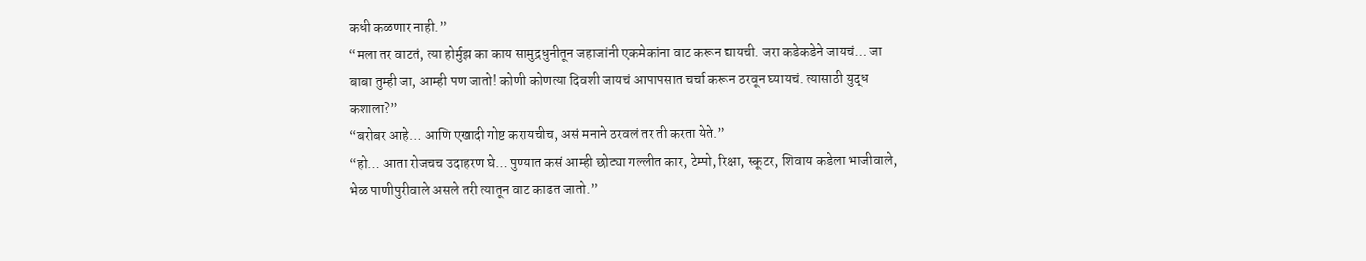कधी कळणार नाही.”
“मला तर वाटतं, त्या होर्मुझ का काय सामुद्रधुनीतून जहाजांनी एकमेकांना वाट करून द्यायची. जरा कडेकडेने जायचं… जा बाबा तुम्ही जा, आम्ही पण जातो! कोणी कोणत्या दिवशी जायचं आपापसात चर्चा करून ठरवून घ्यायचं. त्यासाठी युद्ध कशाला?”
“बरोबर आहे… आणि एखादी गोष्ट करायचीच, असं मनाने ठरवलं तर ती करता येते.”
“हो… आता रोजचच उदाहरण घे… पुण्यात कसं आम्ही छोट्या गल्लीत कार, टेम्पो, रिक्षा, स्कूटर, शिवाय कडेला भाजीवाले, भेळ पाणीपुरीवाले असले तरी त्यातून वाट काढत जातो.”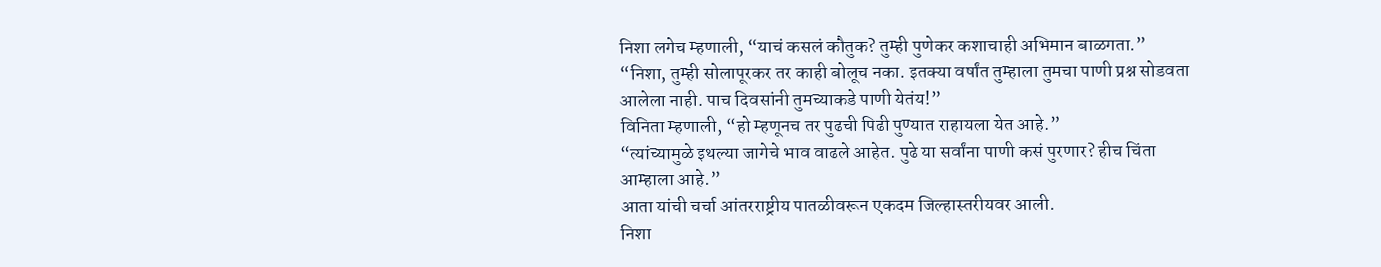निशा लगेच म्हणाली, “याचं कसलं कौतुक? तुम्ही पुणेकर कशाचाही अभिमान बाळगता.”
“निशा, तुम्ही सोलापूरकर तर काही बोलूच नका. इतक्या वर्षांत तुम्हाला तुमचा पाणी प्रश्न सोडवता आलेला नाही. पाच दिवसांनी तुमच्याकडे पाणी येतंय!”
विनिता म्हणाली, “हो म्हणूनच तर पुढची पिढी पुण्यात राहायला येत आहे.”
“त्यांच्यामुळे इथल्या जागेचे भाव वाढले आहेत. पुढे या सर्वांना पाणी कसं पुरणार? हीच चिंता आम्हाला आहे.”
आता यांची चर्चा आंतरराष्ट्रीय पातळीवरून एकदम जिल्हास्तरीयवर आली.
निशा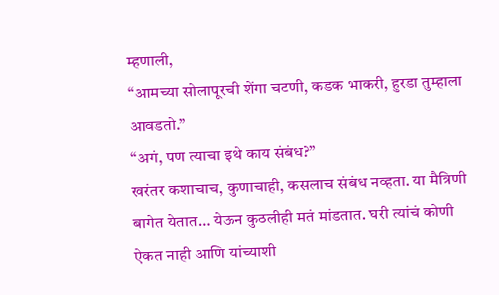म्हणाली,
“आमच्या सोलापूरची शेंगा चटणी, कडक भाकरी, हुरडा तुम्हाला आवडतो.”
“अगं, पण त्याचा इथे काय संबंध?”
खरंतर कशाचाच, कुणाचाही, कसलाच संबंध नव्हता. या मैत्रिणी बागेत येतात… येऊन कुठलीही मतं मांडतात. घरी त्यांचं कोणी ऐकत नाही आणि यांच्याशी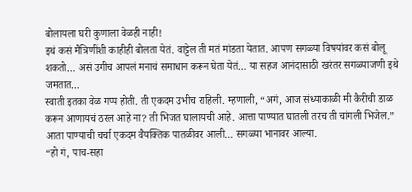बोलायला घरी कुणाला वेळही नाही!
इथं कसं मैत्रिणींशी काहीही बोलता येतं. वाट्टेल ती मतं मांडता येतात. आपण सगळ्या विषयांवर कसं बोलू शकतो… असं उगीच आपलं मनाचं समाधान करून घेता येतं… या सहज आनंदासाठी खरंतर सगळ्याजणी इथे जमतात…
स्वाती इतका वेळ गप्प होती. ती एकदम उभीच राहिली. म्हणाली, “अगं, आज संध्याकाळी मी कैरीची डाळ करून आणायचं ठरल आहे ना? ती भिजत घालायची आहे. आत्ता पाण्यात घातली तरच ती चांगली भिजेल.”
आता पाण्याची चर्चा एकदम वैयक्तिक पातळीवर आली… सगळ्या भानावर आल्या.
“हो गं, पाच-सहा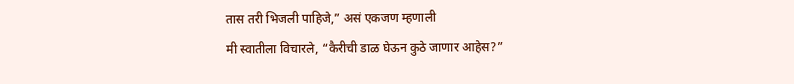तास तरी भिजली पाहिजे,” असं एकजण म्हणाली
मी स्वातीला विचारले, “कैरीची डाळ घेऊन कुठे जाणार आहेस?”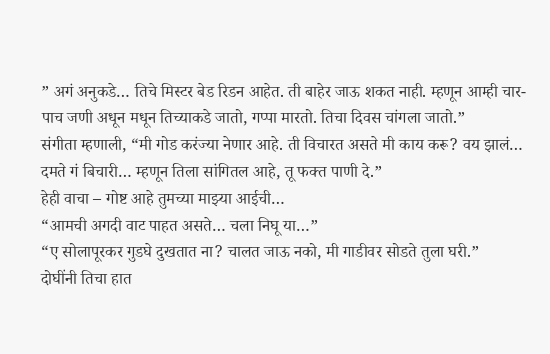” अगं अनुकडे… तिचे मिस्टर बेड रिडन आहेत. ती बाहेर जाऊ शकत नाही. म्हणून आम्ही चार-पाच जणी अधून मधून तिच्याकडे जातो, गप्पा मारतो. तिचा दिवस चांगला जातो.”
संगीता म्हणाली, “मी गोड करंज्या नेणार आहे. ती विचारत असते मी काय करू? वय झालं… दमते गं बिचारी… म्हणून तिला सांगितल आहे, तू फक्त पाणी दे.”
हेही वाचा – गोष्ट आहे तुमच्या माझ्या आईची…
“आमची अगदी वाट पाहत असते… चला निघू या…”
“ए सोलापूरकर गुडघे दुखतात ना? चालत जाऊ नको, मी गाडीवर सोडते तुला घरी.”
दोघींनी तिचा हात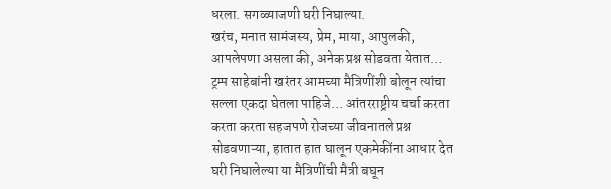धरला. सगळ्याजणी घरी निघाल्या.
खरंच, मनात सामंजस्य, प्रेम, माया, आपुलकी, आपलेपणा असला की, अनेक प्रश्न सोडवता येतात…
ट्रम्प साहेबांनी खरंतर आमच्या मैत्रिणींशी बोलून त्यांचा सल्ला एकदा घेतला पाहिजे… आंतरराष्ट्रीय चर्चा करता करता करता सहजपणे रोजच्या जीवनातले प्रश्न सोडवणाऱ्या, हातात हात घालून एकमेकींना आधार देत घरी निघालेल्या या मैत्रिणींची मैत्री बघून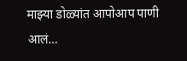माझ्या डोळ्यांत आपोआप पाणी आलं…